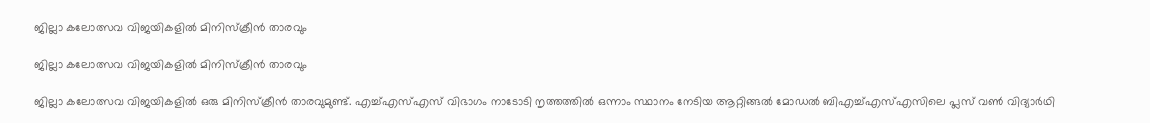ജില്ലാ കലോത്സവ വിജയികളിൽ മിനിസ്ക്രീൻ താരവും

ജില്ലാ കലോത്സവ വിജയികളിൽ മിനിസ്ക്രീൻ താരവും

ജില്ലാ കലോത്സവ വിജയികളിൽ ഒരു മിനിസ്ക്രീൻ താരവുമുണ്ട്. എച്ച്എസ്എസ് വിഭാഗം നാടോടി നൃത്തത്തിൽ ഒന്നാം സ്ഥാനം നേടിയ ആറ്റിങ്ങൽ മോഡൽ ബിഎച്ച്എസ്എസിലെ പ്ലസ് വൺ വിദ്യാർഥി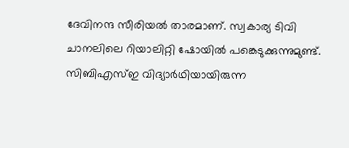ദേവിനന്ദ സീരിയൽ താരമാണ്. സ്വകാര്യ ടിവി ചാനലിലെ റിയാലിറ്റി ഷോയിൽ പങ്കെടുക്കുന്നുമുണ്ട്. സിബിഎസ്ഇ വിദ്യാർഥിയായിരുന്ന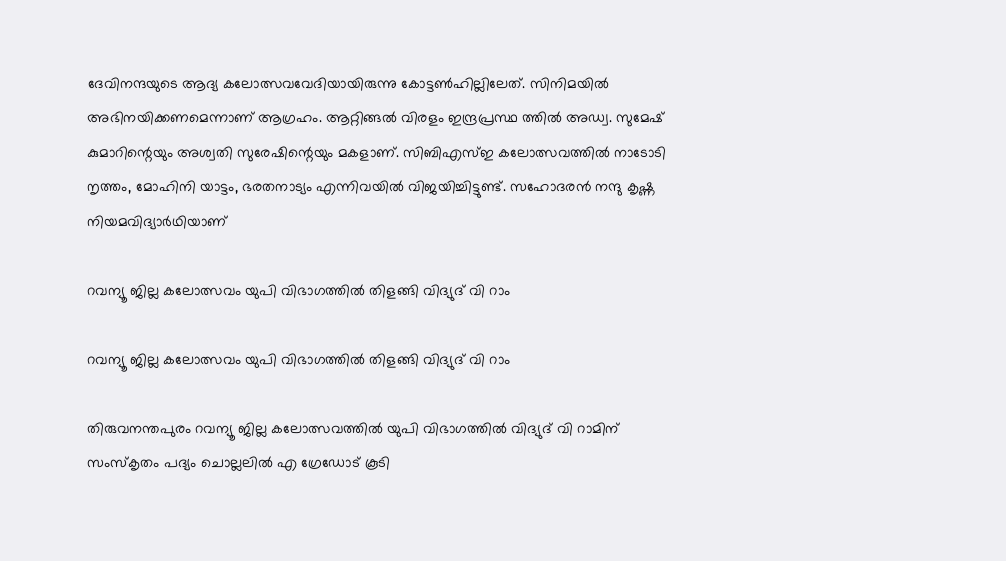ദേവിനന്ദയുടെ ആദ്യ കലോത്സവവേദിയായിരുന്നു കോട്ടൺഹില്ലിലേത്. സിനിമയിൽ അഭിനയിക്കണമെന്നാണ് ആഗ്രഹം. ആറ്റിങ്ങൽ വിരളം ഇന്ദ്രപ്രസ്ഥ ത്തിൽ അഡ്വ. സുമേഷ് കുമാറിന്റെയും അശ്വതി സുരേഷിന്റെയും മകളാണ്. സിബിഎസ്ഇ കലോത്സവത്തിൽ നാടോടി നൃത്തം, മോഹിനി യാട്ടം, ഭരതനാട്യം എന്നിവയിൽ വിജയിച്ചിട്ടുണ്ട്. സഹോദരൻ നന്ദു കൃഷ്ണ നിയമവിദ്യാർഥിയാണ്

റവന്യൂ ജില്ല കലോത്സവം യുപി വിഭാഗത്തിൽ തിളങ്ങി വിദ്യുദ് വി റാം

റവന്യൂ ജില്ല കലോത്സവം യുപി വിഭാഗത്തിൽ തിളങ്ങി വിദ്യുദ് വി റാം

തിരുവനന്തപുരം റവന്യൂ ജില്ല കലോത്സവത്തിൽ യുപി വിഭാഗത്തിൽ വിദ്യുദ് വി റാമിന് സംസ്കൃതം പദ്യം ചൊല്ലലിൽ എ ഗ്രേഡോട് കൂടി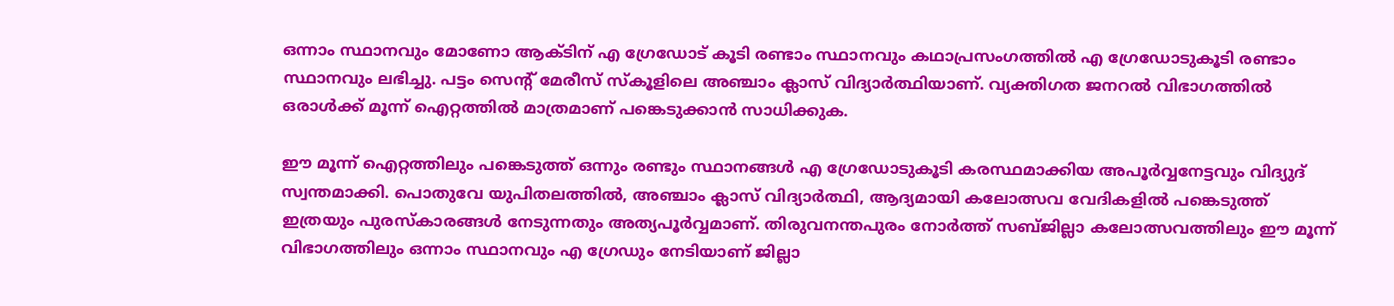ഒന്നാം സ്ഥാനവും മോണോ ആക്ടിന് എ ഗ്രേഡോട് കൂടി രണ്ടാം സ്ഥാനവും കഥാപ്രസംഗത്തിൽ എ ഗ്രേഡോടുകൂടി രണ്ടാം സ്ഥാനവും ലഭിച്ചു. പട്ടം സെന്റ് മേരീസ് സ്കൂളിലെ അഞ്ചാം ക്ലാസ് വിദ്യാർത്ഥിയാണ്. വ്യക്തിഗത ജനറൽ വിഭാഗത്തിൽ ഒരാൾക്ക് മൂന്ന് ഐറ്റത്തിൽ മാത്രമാണ് പങ്കെടുക്കാൻ സാധിക്കുക.

ഈ മൂന്ന് ഐറ്റത്തിലും പങ്കെടുത്ത് ഒന്നും രണ്ടും സ്ഥാനങ്ങൾ എ ഗ്രേഡോടുകൂടി കരസ്ഥമാക്കിയ അപൂർവ്വനേട്ടവും വിദ്യുദ് സ്വന്തമാക്കി. പൊതുവേ യുപിതലത്തിൽ, അഞ്ചാം ക്ലാസ് വിദ്യാർത്ഥി, ആദ്യമായി കലോത്സവ വേദികളിൽ പങ്കെടുത്ത് ഇത്രയും പുരസ്കാരങ്ങൾ നേടുന്നതും അത്യപൂർവ്വമാണ്. തിരുവനന്തപുരം നോർത്ത് സബ്ജില്ലാ കലോത്സവത്തിലും ഈ മൂന്ന് വിഭാഗത്തിലും ഒന്നാം സ്ഥാനവും എ ഗ്രേഡും നേടിയാണ് ജില്ലാ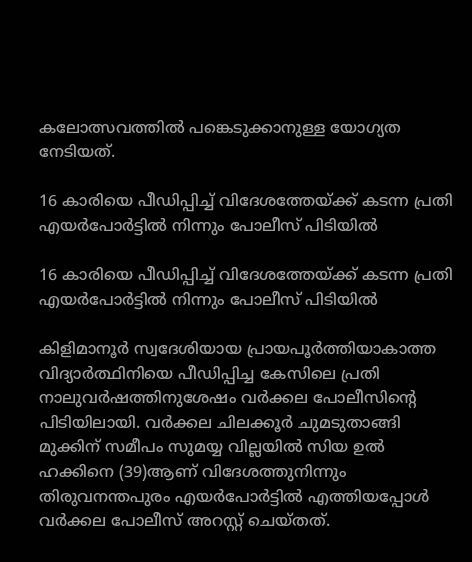കലോത്സവത്തിൽ പങ്കെടുക്കാനുള്ള യോഗ്യത നേടിയത്.

16 കാരിയെ പീഡിപ്പിച്ച് വിദേശത്തേയ്ക്ക് കടന്ന പ്രതി എയർപോർട്ടിൽ നിന്നും പോലീസ് പിടിയിൽ

16 കാരിയെ പീഡിപ്പിച്ച് വിദേശത്തേയ്ക്ക് കടന്ന പ്രതി എയർപോർട്ടിൽ നിന്നും പോലീസ് പിടിയിൽ

കിളിമാനൂർ സ്വദേശിയായ പ്രായപൂർത്തിയാകാത്ത വിദ്യാർത്ഥിനിയെ പീഡിപ്പിച്ച കേസിലെ പ്രതി നാലുവർഷത്തിനുശേഷം വർക്കല പോലീസിന്റെ പിടിയിലായി. വർക്കല ചിലക്കൂർ ചുമടുതാങ്ങി മുക്കിന് സമീപം സുമയ്യ വില്ലയിൽ സിയ ഉൽ ഹക്കിനെ (39)ആണ് വിദേശത്തുനിന്നും തിരുവനന്തപുരം എയർപോർട്ടിൽ എത്തിയപ്പോൾ വർക്കല പോലീസ് അറസ്റ്റ് ചെയ്തത്.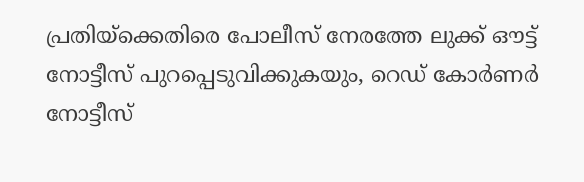പ്രതിയ്ക്കെതിരെ പോലീസ് നേരത്തേ ലുക്ക് ഔട്ട് നോട്ടീസ് പുറപ്പെടുവിക്കുകയും, റെഡ് കോർണർ നോട്ടീസ്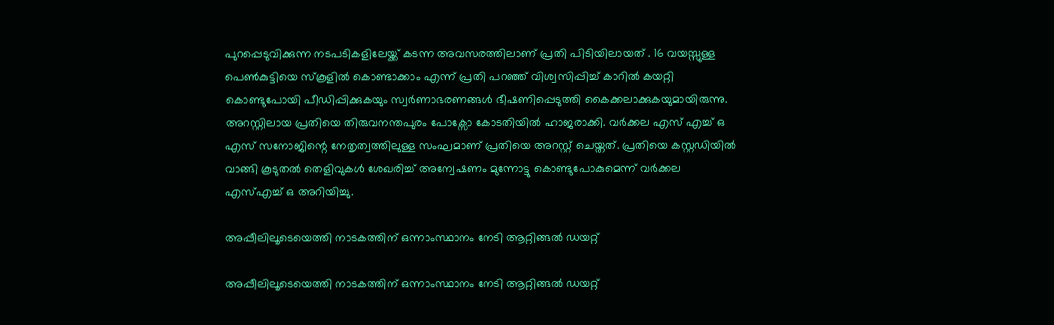പുറപ്പെടുവിക്കുന്ന നടപടികളിലേയ്ക്ക് കടന്ന അവസരത്തിലാണ് പ്രതി പിടിയിലായത് . 16 വയസ്സുള്ള പെൺകുട്ടിയെ സ്കൂളിൽ കൊണ്ടാക്കാം എന്ന് പ്രതി പറഞ്ഞ് വിശ്വസിപ്പിച്ച് കാറിൽ കയറ്റി കൊണ്ടുപോയി പീഡിപ്പിക്കുകയും സ്വർണാഭരണങ്ങൾ ഭീഷണിപ്പെടുത്തി കൈക്കലാക്കുകയുമായിരുന്നു. അറസ്റ്റിലായ പ്രതിയെ തിരുവനന്തപുരം പോക്സോ കോടതിയിൽ ഹാജരാക്കി. വർക്കല എസ് എച്ച് ഒ
എസ് സനോജിന്റെ നേതൃത്വത്തിലുള്ള സംഘമാണ് പ്രതിയെ അറസ്റ്റ് ചെയ്തത്. പ്രതിയെ കസ്റ്റഡിയിൽ വാങ്ങി കൂടുതൽ തെളിവുകൾ ശേഖരിച്ച് അന്വേഷണം മുന്നോട്ടു കൊണ്ടുപോകുമെന്ന് വർക്കല എസ്എച്ച് ഒ അറിയിച്ചു.

അപ്പീലിലൂടെയെത്തി നാടകത്തിന് ഒന്നാംസ്ഥാനം നേടി ആറ്റിങ്ങല്‍ ഡയറ്റ്

അപ്പീലിലൂടെയെത്തി നാടകത്തിന് ഒന്നാംസ്ഥാനം നേടി ആറ്റിങ്ങല്‍ ഡയറ്റ്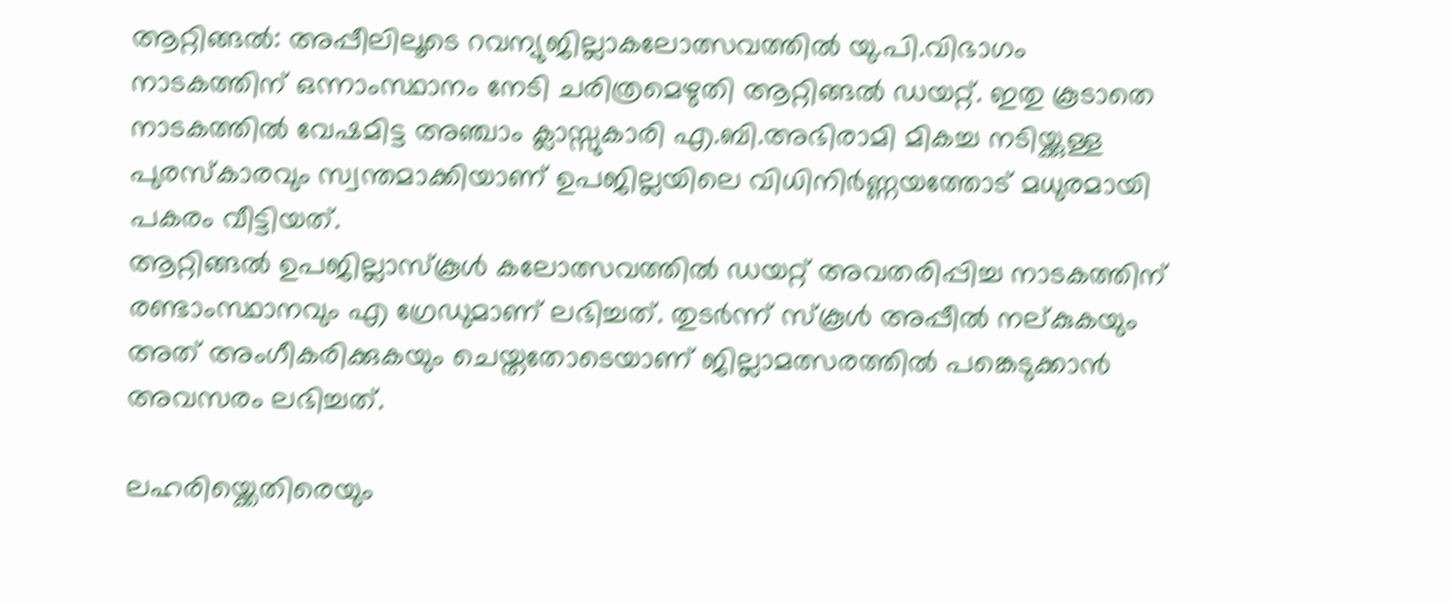ആറ്റിങ്ങല്‍: അപ്പീലിലൂടെ റവന്യുജില്ലാകലോത്സവത്തിൽ യു.പി.വിഭാഗം നാടകത്തിന് ഒന്നാംസ്ഥാനം നേടി ചരിത്രമെഴുതി ആറ്റിങ്ങല്‍ ഡയറ്റ്. ഇതു കൂടാതെ നാടകത്തില്‍ വേഷമിട്ട അഞ്ചാം ക്ലാസ്സുകാരി എ.ബി.അഭിരാമി മികച്ച നടിയ്ക്കുള്ള പുരസ്‌കാരവും സ്വന്തമാക്കിയാണ് ഉപജില്ലയിലെ വിധിനിര്‍ണ്ണയത്തോട് മധുരമായി പകരം വീട്ടിയത്.
ആറ്റിങ്ങല്‍ ഉപജില്ലാസ്‌കൂള്‍ കലോത്സവത്തില്‍ ഡയറ്റ് അവതരിപ്പിച്ച നാടകത്തിന് രണ്ടാംസ്ഥാനവും എ ഗ്രേഡുമാണ് ലഭിച്ചത്. തുടര്‍ന്ന് സ്‌കൂള്‍ അപ്പീല്‍ നല്കുകയും അത് അംഗീകരിക്കുകയും ചെയ്തതോടെയാണ് ജില്ലാമത്സരത്തില്‍ പങ്കെടുക്കാന്‍ അവസരം ലഭിച്ചത്.

ലഹരിയ്ക്കെതിരെയും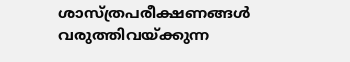ശാസ്ത്രപരീക്ഷണങ്ങള്‍ വരുത്തിവയ്ക്കുന്ന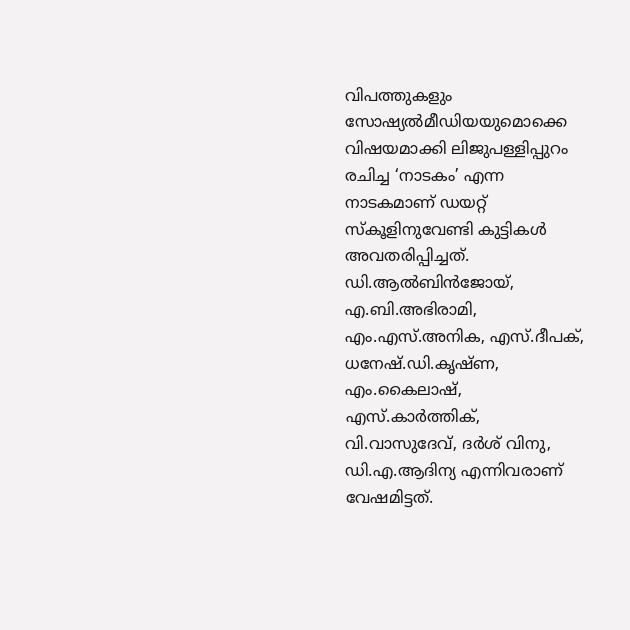വിപത്തുകളും സോഷ്യല്‍മീഡിയയുമൊക്കെ വിഷയമാക്കി ലിജുപള്ളിപ്പുറം രചിച്ച ‘നാടകം’ എന്ന നാടകമാണ് ഡയറ്റ് സ്‌കൂളിനുവേണ്ടി കുട്ടികള്‍ അവതരിപ്പിച്ചത്. ഡി.ആല്‍ബിന്‍ജോയ്, എ.ബി.അഭിരാമി, എം.എസ്.അനിക, എസ്.ദീപക്, ധനേഷ്.ഡി.കൃഷ്ണ, എം.കൈലാഷ്, എസ്.കാര്‍ത്തിക്, വി.വാസുദേവ്, ദര്‍ശ് വിനു, ഡി.എ.ആദിന്യ എന്നിവരാണ് വേഷമിട്ടത്.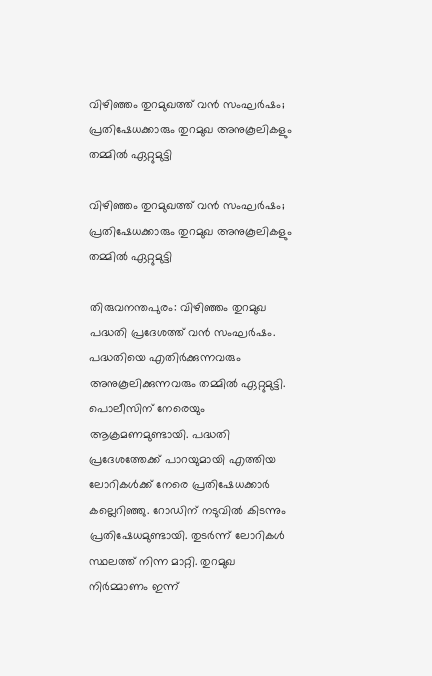വിഴിഞ്ഞം തുറമുഖത്ത് വന്‍ സംഘര്‍ഷം;  പ്രതിഷേധക്കാരും തുറമുഖ അനുകൂലികളും തമ്മില്‍ ഏറ്റുമുട്ടി

വിഴിഞ്ഞം തുറമുഖത്ത് വന്‍ സംഘര്‍ഷം; പ്രതിഷേധക്കാരും തുറമുഖ അനുകൂലികളും തമ്മില്‍ ഏറ്റുമുട്ടി

തിരുവനന്തപുരം: വിഴിഞ്ഞം തുറമുഖ പദ്ധതി പ്രദേശത്ത് വന്‍ സംഘര്‍ഷം. പദ്ധതിയെ എതിര്‍ക്കുന്നവരും അനുകൂലിക്കുന്നവരും തമ്മില്‍ ഏറ്റുമുട്ടി. പൊലീസിന് നേരെയും ആക്രമണമുണ്ടായി. പദ്ധതി പ്രദേശത്തേക്ക് പാറയുമായി എത്തിയ ലോറികള്‍ക്ക് നേരെ പ്രതിഷേധക്കാര്‍ കല്ലെറിഞ്ഞു. റോഡിന് നടുവില്‍ കിടന്നും പ്രതിഷേധമുണ്ടായി. തുടര്‍ന്ന് ലോറികള്‍ സ്ഥലത്ത് നിന്ന മാറ്റി. തുറമുഖ നിര്‍മ്മാണം ഇന്ന്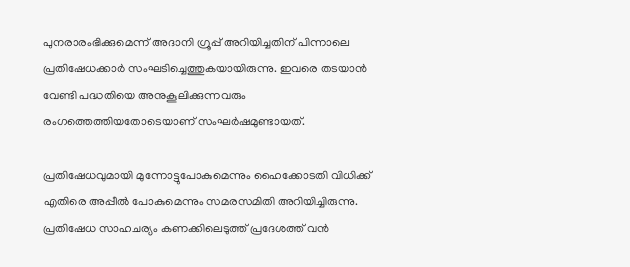പുനരാരംഭിക്കുമെന്ന് അദാനി ഗ്രൂപ്പ് അറിയിച്ചതിന് പിന്നാലെ പ്രതിഷേധക്കാര്‍ സംഘടിച്ചെത്തുകയായിരുന്നു. ഇവരെ തടയാന്‍ വേണ്ടി പദ്ധതിയെ അനുകൂലിക്കുന്നവരും രംഗത്തെത്തിയതോടെയാണ് സംഘര്‍ഷമുണ്ടായത്.

പ്രതിഷേധവുമായി മുന്നോട്ടുപോകുമെന്നും ഹൈക്കോടതി വിധിക്ക് എതിരെ അപ്പീല്‍ പോകുമെന്നും സമരസമിതി അറിയിച്ചിരുന്നു. പ്രതിഷേധ സാഹചര്യം കണക്കിലെടുത്ത് പ്രദേശത്ത് വന്‍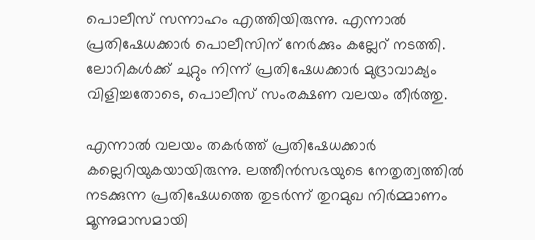പൊലീസ് സന്നാഹം എത്തിയിരുന്നു. എന്നാല്‍ പ്രതിഷേധക്കാര്‍ പൊലീസിന് നേര്‍ക്കും കല്ലേറ് നടത്തി. ലോറികള്‍ക്ക് ചുറ്റും നിന്ന് പ്രതിഷേധക്കാര്‍ മുദ്രാവാക്യം വിളിച്ചതോടെ, പൊലീസ് സംരക്ഷണ വലയം തീര്‍ത്തു.

എന്നാല്‍ വലയം തകര്‍ത്ത് പ്രതിഷേധക്കാര്‍ കല്ലെറിയുകയായിരുന്നു. ലത്തീന്‍സഭയുടെ നേതൃത്വത്തില്‍ നടക്കുന്ന പ്രതിഷേധത്തെ തുടര്‍ന്ന് തുറമുഖ നിര്‍മ്മാണം മൂന്നുമാസമായി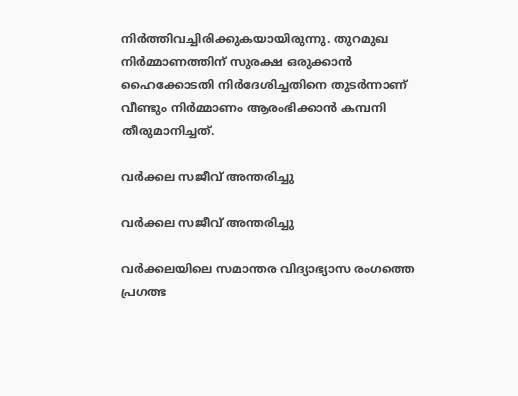നിര്‍ത്തിവച്ചിരിക്കുകയായിരുന്നു. തുറമുഖ നിര്‍മ്മാണത്തിന് സുരക്ഷ ഒരുക്കാന്‍ ഹൈക്കോടതി നിര്‍ദേശിച്ചതിനെ തുടര്‍ന്നാണ് വീണ്ടും നിര്‍മ്മാണം ആരംഭിക്കാന്‍ കമ്പനി തീരുമാനിച്ചത്.

വർക്കല സജീവ് അന്തരിച്ചു

വർക്കല സജീവ് അന്തരിച്ചു

വർക്കലയിലെ സമാന്തര വിദ്യാഭ്യാസ രംഗത്തെ പ്രഗത്ഭ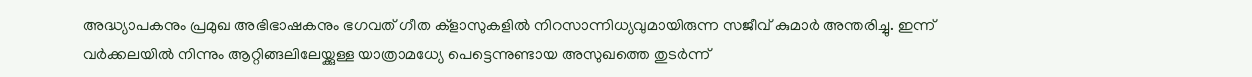അദ്ധ്യാപകനും പ്രമുഖ അഭിഭാഷകനും ഭഗവത് ഗീത ക്ളാസുകളിൽ നിറസാന്നിധ്യവുമായിരുന്ന സജീവ് കുമാർ അന്തരിച്ചു. ഇന്ന് വർക്കലയിൽ നിന്നും ആറ്റിങ്ങലിലേയ്ക്കുള്ള യാത്രാമധ്യേ പെട്ടെന്നുണ്ടായ അസുഖത്തെ തുടർന്ന്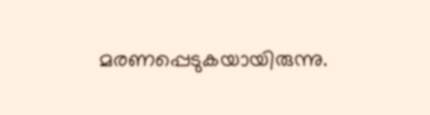മരണപ്പെടുകയായിരുന്നു.